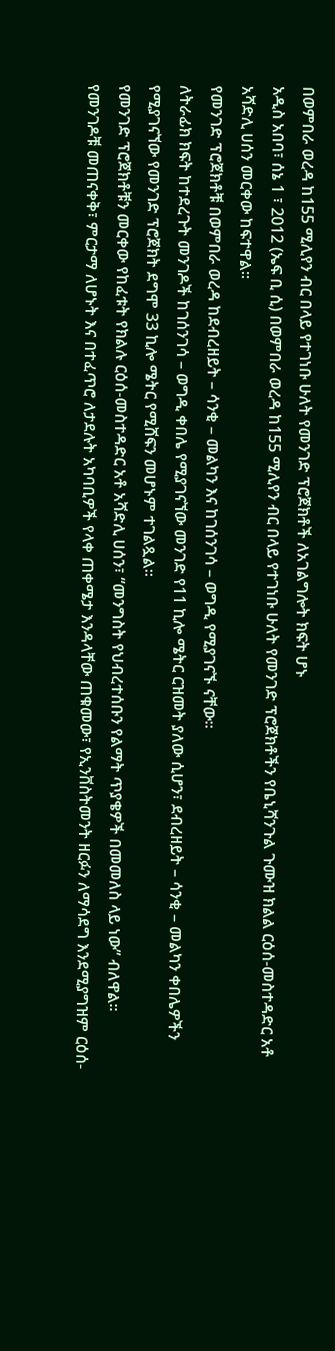በወምበራ ወረዳ ከ155 ሚሊየን ብር በላይ የተገነቡ ሁለት የመንገድ ፕሮጀክቶች ለአገልግሎት ክፍት ሆኑ
አዲስ አበባ፣ ሰኔ 1 ፣ 2012 (ኤፍ ቢ ሲ) በወምበራ ወረዳ ከ155 ሚሊየን ብር በላይ የተገነቡ ሁለት የመንገድ ፕሮጀክቶችን የቤኒሻንጉል ጉሙዝ ክልል ርዕሰ-መስተዳድር አቶ አሻድሊ ሀሰን መርቀው ከፍተዋል።
የመንገድ ፕሮጀክቶቹ በወምበራ ወረዳ ከደብረዘይት – ሳንቂ – መልካን እና ከገሰንገሳ – ወግዲ የሚያገናኙ ናቸው።
ለትራፊክ ክፍት ከተደረጉት መንገዶች ከገሰንገሳ – ወግዲ ቀበሌ የሚያገናኘው መንገድ የ11 ኪሎ ሜትር ርዝመት ያለው ሲሆን፣ ደብረዘይት – ሳንቂ – መልካን ቀበሌዎችን የሚያገናኘው የመንገድ ፕሮጀክት ደግሞ 33 ኪሎ ሜትር የሚሸፍን መሆኑም ተገልጿል፡፡
የመንገድ ፕሮጀክቶቹን መርቀው የከፈቱት የክልሉ ርዕሰ-መስተዳድር አቶ አሻድሊ ሀሰን፣ “መንግስት የህብረተሰቡን የልማት ጥያቄዎች በመመለስ ላይ ነው” ብለዋል፡፡
የመንገዶቹ መጠናቀቅ፣ ምርታማ ለሆኑት እና በተፈጥሮ ለታደሉት አካባቢዎች የላቀ ጠቀሜታ እንዳላቸው ጠቁመው፣ የኢንቨስትመንት ዘርፉን ለማሳደግ እንደሚያግዝም ርዕሰ-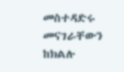መስተዳድሩ መናገራቸውን ከክልሉ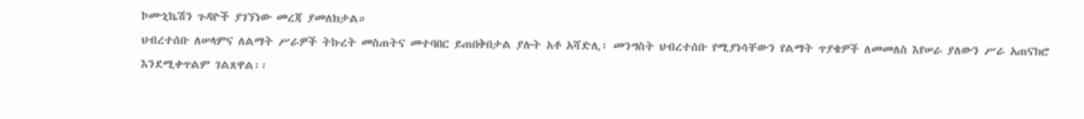ኮሙኒኬሽን ጉዳዮች ያገኘነው መረጃ ያመለክታል።
ህብረተሰቡ ለሠላምና ለልማት ሥራዎች ትኩረት መስጠትና መተባበር ይጠበቅበታል ያሉት አቶ አሻድሊ፣ መንግስት ህብረተሰቡ የሚያነሳቸውን የልማት ጥያቄዎች ለመመለስ እየሠራ ያለውን ሥራ አጠናክሮ እንደሚቀጥልም ገልጸዋል፡፡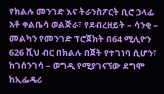የክልሉ መንገድ እና ትራንስፖርት ቢሮ ኃላፊ አቶ ቀልቤሳ ወልጅራ፣ የደብረዘይት – ሳንቂ – መልካን የመንገድ ፕሮጀክት በ64 ሚሊዮን 626 ሺህ ብር በክልሉ በጀት የተገነባ ሲሆን፣ ከገሰንገሳ – ወግዲ የሚያገናኘው ደግሞ ከኢፌዴሪ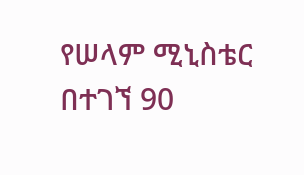የሠላም ሚኒስቴር በተገኘ 90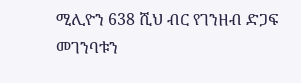ሚሊዮን 638 ሺህ ብር የገንዘብ ድጋፍ መገንባቱን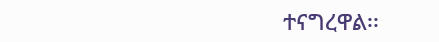ተናግረዋል፡፡